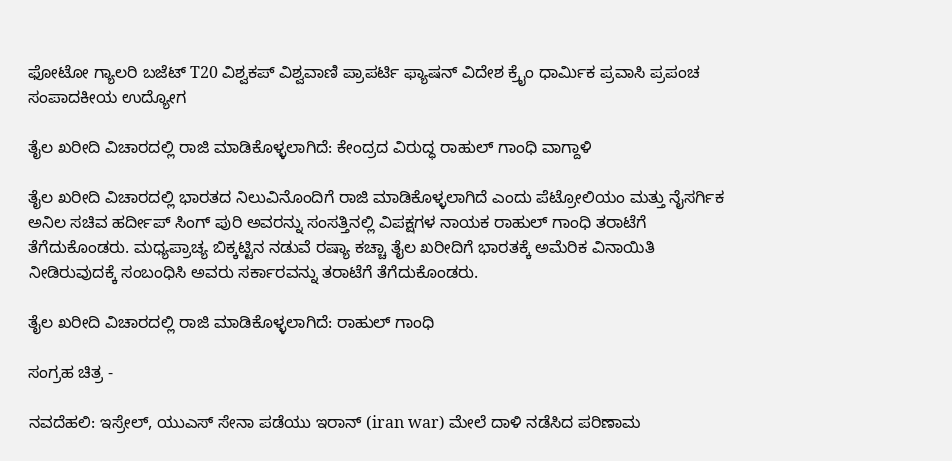ಫೋಟೋ ಗ್ಯಾಲರಿ ಬಜೆಟ್ T20 ವಿಶ್ವಕಪ್ ವಿಶ್ವವಾಣಿ ಪ್ರಾಪರ್ಟಿ ಫ್ಯಾಷನ್ ವಿದೇಶ ಕ್ರೈಂ ಧಾರ್ಮಿಕ ಪ್ರವಾಸಿ ಪ್ರಪಂಚ ಸಂಪಾದಕೀಯ ಉದ್ಯೋಗ

ತೈಲ ಖರೀದಿ ವಿಚಾರದಲ್ಲಿ ರಾಜಿ ಮಾಡಿಕೊಳ್ಳಲಾಗಿದೆ: ಕೇಂದ್ರದ ವಿರುದ್ಧ ರಾಹುಲ್ ಗಾಂಧಿ ವಾಗ್ದಾಳಿ

ತೈಲ ಖರೀದಿ ವಿಚಾರದಲ್ಲಿ ಭಾರತದ ನಿಲುವಿನೊಂದಿಗೆ ರಾಜಿ ಮಾಡಿಕೊಳ್ಳಲಾಗಿದೆ ಎಂದು ಪೆಟ್ರೋಲಿಯಂ ಮತ್ತು ನೈಸರ್ಗಿಕ ಅನಿಲ ಸಚಿವ ಹರ್ದೀಪ್ ಸಿಂಗ್ ಪುರಿ ಅವರನ್ನು ಸಂಸತ್ತಿನಲ್ಲಿ ವಿಪಕ್ಷಗಳ ನಾಯಕ ರಾಹುಲ್ ಗಾಂಧಿ ತರಾಟೆಗೆ ತೆಗೆದುಕೊಂಡರು. ಮಧ್ಯಪ್ರಾಚ್ಯ ಬಿಕ್ಕಟ್ಟಿನ ನಡುವೆ ರಷ್ಯಾ ಕಚ್ಚಾ ತೈಲ ಖರೀದಿಗೆ ಭಾರತಕ್ಕೆ ಅಮೆರಿಕ ವಿನಾಯಿತಿ ನೀಡಿರುವುದಕ್ಕೆ ಸಂಬಂಧಿಸಿ ಅವರು ಸರ್ಕಾರವನ್ನು ತರಾಟೆಗೆ ತೆಗೆದುಕೊಂಡರು.

ತೈಲ ಖರೀದಿ ವಿಚಾರದಲ್ಲಿ ರಾಜಿ ಮಾಡಿಕೊಳ್ಳಲಾಗಿದೆ: ರಾಹುಲ್ ಗಾಂಧಿ

ಸಂಗ್ರಹ ಚಿತ್ರ -

ನವದೆಹಲಿ: ಇಸ್ರೇಲ್, ಯುಎಸ್ ಸೇನಾ ಪಡೆಯು ಇರಾನ್ (iran war) ಮೇಲೆ ದಾಳಿ ನಡೆಸಿದ ಪರಿಣಾಮ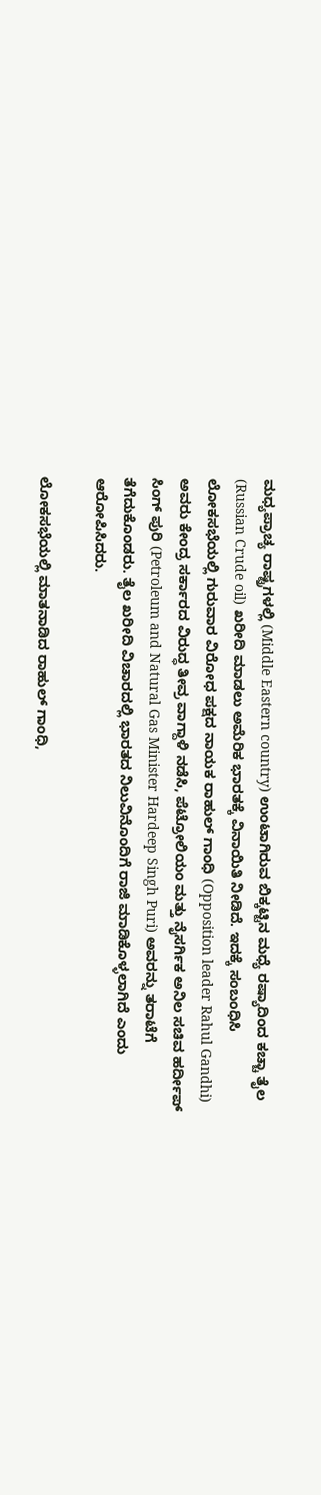ಮಧ್ಯಪ್ರಾಚ್ಯ ರಾಷ್ಟ್ರಗಳಲ್ಲಿ (Middle Eastern country) ಉಂಟಾಗಿರುವ ಬಿಕ್ಕಟ್ಟಿನ ಮಧ್ಯೆ ರಷ್ಯಾದಿಂದ ಕಚ್ಚಾ ತೈಲ (Russian Crude oil) ಖರೀದಿ ಮಾಡಲು ಅಮೆರಿಕ ಭಾರತಕ್ಕೆ ವಿನಾಯಿತಿ ನೀಡಿದೆ. ಇದಕ್ಕೆ ಸಂಬಂಧಿಸಿ ಲೋಕಸಭೆಯಲ್ಲಿ ಗುರುವಾರ ವಿರೋಧ ಪಕ್ಷದ ನಾಯಕ ರಾಹುಲ್ ಗಾಂಧಿ (Opposition leader Rahul Gandhi) ಅವರು ಕೇಂದ್ರ ಸರ್ಕಾರದ ವಿರುದ್ಧ ತೀವ್ರ ವಾಗ್ದಾಳಿ ನಡೆಸಿ, ಪೆಟ್ರೋಲಿಯಂ ಮತ್ತು ನೈಸರ್ಗಿಕ ಅನಿಲ ಸಚಿವ ಹರ್ದೀಪ್ ಸಿಂಗ್ ಪುರಿ (Petroleum and Natural Gas Minister Hardeep Singh Puri) ಅವರನ್ನು ತರಾಟೆಗೆ ತೆಗೆದುಕೊಂಡರು. ತೈಲ ಖರೀದಿ ವಿಚಾರದಲ್ಲಿ ಭಾರತದ ನಿಲುವಿನೊಂದಿಗೆ ರಾಜಿ ಮಾಡಿಕೊಳ್ಳಲಾಗಿದೆ ಎಂದು ಆರೋಪಿಸಿದರು.

ಲೋಕಸಭೆಯಲ್ಲಿ ಮಾತನಾಡಿದ ರಾಹುಲ್ ಗಾಂಧಿ,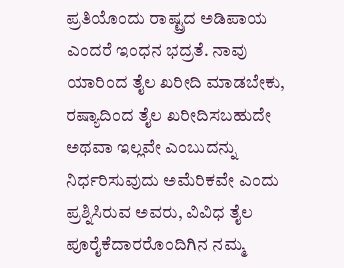ಪ್ರತಿಯೊಂದು ರಾಷ್ಟ್ರದ ಅಡಿಪಾಯ ಎಂದರೆ ಇಂಧನ ಭದ್ರತೆ. ನಾವು ಯಾರಿಂದ ತೈಲ ಖರೀದಿ ಮಾಡಬೇಕು, ರಷ್ಯಾದಿಂದ ತೈಲ ಖರೀದಿಸಬಹುದೇ ಅಥವಾ ಇಲ್ಲವೇ ಎಂಬುದನ್ನು ನಿರ್ಧರಿಸುವುದು ಅಮೆರಿಕವೇ ಎಂದು ಪ್ರಶ್ನಿಸಿರುವ ಅವರು, ವಿವಿಧ ತೈಲ ಪೂರೈಕೆದಾರರೊಂದಿಗಿನ ನಮ್ಮ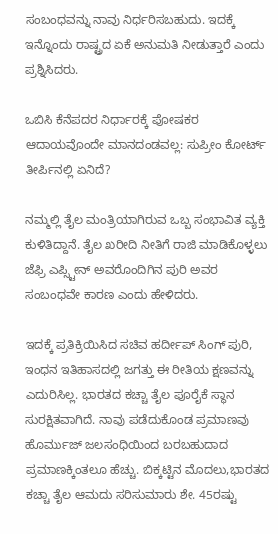ಸಂಬಂಧವನ್ನು ನಾವು ನಿರ್ಧರಿಸಬಹುದು. ಇದಕ್ಕೆ ಇನ್ನೊಂದು ರಾಷ್ಟ್ರದ ಏಕೆ ಅನುಮತಿ ನೀಡುತ್ತಾರೆ ಎಂದು ಪ್ರಶ್ನಿಸಿದರು.

ಒಬಿಸಿ ಕೆನೆಪದರ ನಿರ್ಧಾರಕ್ಕೆ ಪೋಷಕರ ಆದಾಯವೊಂದೇ ಮಾನದಂಡವಲ್ಲ: ಸುಪ್ರೀಂ ಕೋರ್ಟ್‌ ತೀರ್ಪಿನಲ್ಲಿ ಏನಿದೆ?

ನಮ್ಮಲ್ಲಿ ತೈಲ ಮಂತ್ರಿಯಾಗಿರುವ ಒಬ್ಬ ಸಂಭಾವಿತ ವ್ಯಕ್ತಿ ಕುಳಿತಿದ್ದಾನೆ. ತೈಲ ಖರೀದಿ ನೀತಿಗೆ ರಾಜಿ ಮಾಡಿಕೊಳ್ಳಲು ಜೆಫ್ರಿ ಎಪ್ಸ್ಟೀನ್ ಅವರೊಂದಿಗಿನ ಪುರಿ ಅವರ ಸಂಬಂಧವೇ ಕಾರಣ ಎಂದು ಹೇಳಿದರು.

ಇದಕ್ಕೆ ಪ್ರತಿಕ್ರಿಯಿಸಿದ ಸಚಿವ ಹರ್ದೀಪ್ ಸಿಂಗ್ ಪುರಿ, ಇಂಧನ ಇತಿಹಾಸದಲ್ಲಿ ಜಗತ್ತು ಈ ರೀತಿಯ ಕ್ಷಣವನ್ನು ಎದುರಿಸಿಲ್ಲ. ಭಾರತದ ಕಚ್ಚಾ ತೈಲ ಪೂರೈಕೆ ಸ್ಥಾನ ಸುರಕ್ಷಿತವಾಗಿದೆ. ನಾವು ಪಡೆದುಕೊಂಡ ಪ್ರಮಾಣವು ಹೊರ್ಮುಜ್ ಜಲಸಂಧಿಯಿಂದ ಬರಬಹುದಾದ ಪ್ರಮಾಣಕ್ಕಿಂತಲೂ ಹೆಚ್ಚು. ಬಿಕ್ಕಟ್ಟಿನ ಮೊದಲು,ಭಾರತದ ಕಚ್ಚಾ ತೈಲ ಆಮದು ಸರಿಸುಮಾರು ಶೇ. 45ರಷ್ಟು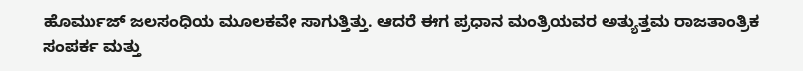ಹೊರ್ಮುಜ್ ಜಲಸಂಧಿಯ ಮೂಲಕವೇ ಸಾಗುತ್ತಿತ್ತು. ಆದರೆ ಈಗ ಪ್ರಧಾನ ಮಂತ್ರಿಯವರ ಅತ್ಯುತ್ತಮ ರಾಜತಾಂತ್ರಿಕ ಸಂಪರ್ಕ ಮತ್ತು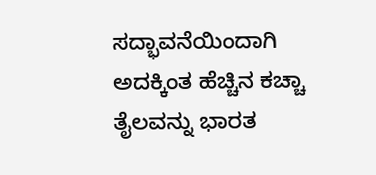ಸದ್ಭಾವನೆಯಿಂದಾಗಿ ಅದಕ್ಕಿಂತ ಹೆಚ್ಚಿನ ಕಚ್ಚಾ ತೈಲವನ್ನು ಭಾರತ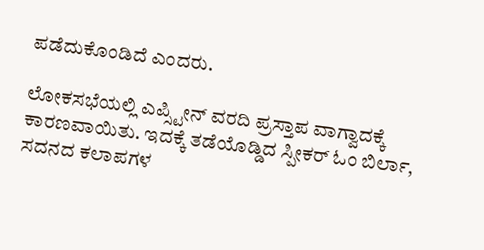ಪಡೆದುಕೊಂಡಿದೆ ಎಂದರು.

ಲೋಕಸಭೆಯಲ್ಲಿ ಎಪ್ಸ್ಟೀನ್ ವರದಿ ಪ್ರಸ್ತಾಪ ವಾಗ್ವಾದಕ್ಕೆ ಕಾರಣವಾಯಿತು. ಇದಕ್ಕೆ ತಡೆಯೊಡ್ಡಿದ ಸ್ಪೀಕರ್ ಓಂ ಬಿರ್ಲಾ, ಸದನದ ಕಲಾಪಗಳ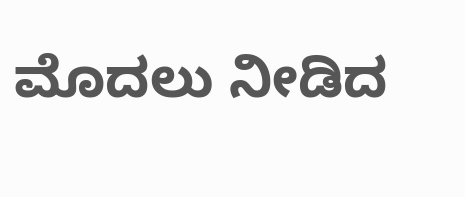ಮೊದಲು ನೀಡಿದ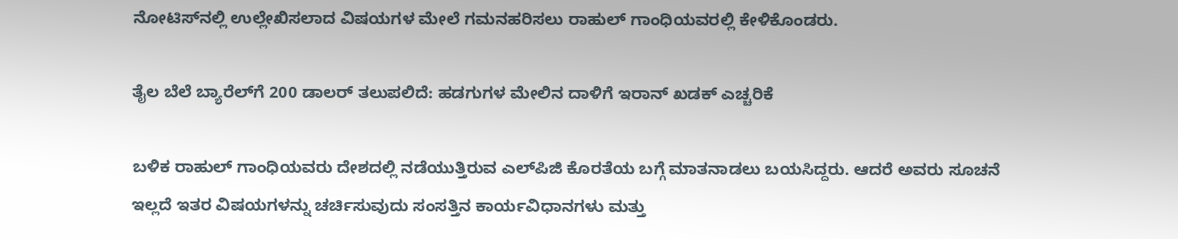ನೋಟಿಸ್‌ನಲ್ಲಿ ಉಲ್ಲೇಖಿಸಲಾದ ವಿಷಯಗಳ ಮೇಲೆ ಗಮನಹರಿಸಲು ರಾಹುಲ್ ಗಾಂಧಿಯವರಲ್ಲಿ ಕೇಳಿಕೊಂಡರು.

ತೈಲ ಬೆಲೆ ಬ್ಯಾರೆಲ್‌ಗೆ 200 ಡಾಲರ್‌ ತಲುಪಲಿದೆ: ಹಡಗುಗಳ ಮೇಲಿನ ದಾಳಿಗೆ ಇರಾನ್ ಖಡಕ್‌ ಎಚ್ಚರಿಕೆ

ಬಳಿಕ ರಾಹುಲ್ ಗಾಂಧಿಯವರು ದೇಶದಲ್ಲಿ ನಡೆಯುತ್ತಿರುವ ಎಲ್‌ಪಿಜಿ ಕೊರತೆಯ ಬಗ್ಗೆ ಮಾತನಾಡಲು ಬಯಸಿದ್ದರು. ಆದರೆ ಅವರು ಸೂಚನೆ ಇಲ್ಲದೆ ಇತರ ವಿಷಯಗಳನ್ನು ಚರ್ಚಿಸುವುದು ಸಂಸತ್ತಿನ ಕಾರ್ಯವಿಧಾನಗಳು ಮತ್ತು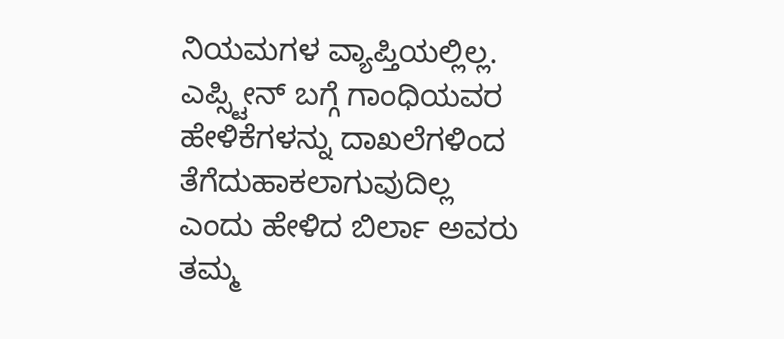ನಿಯಮಗಳ ವ್ಯಾಪ್ತಿಯಲ್ಲಿಲ್ಲ. ಎಪ್ಸ್ಟೀನ್ ಬಗ್ಗೆ ಗಾಂಧಿಯವರ ಹೇಳಿಕೆಗಳನ್ನು ದಾಖಲೆಗಳಿಂದ ತೆಗೆದುಹಾಕಲಾಗುವುದಿಲ್ಲ ಎಂದು ಹೇಳಿದ ಬಿರ್ಲಾ ಅವರು ತಮ್ಮ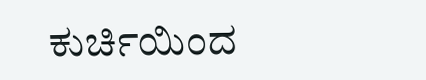ಕುರ್ಚಿಯಿಂದ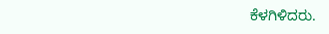ಕೆಳಗಿಳಿದರು.